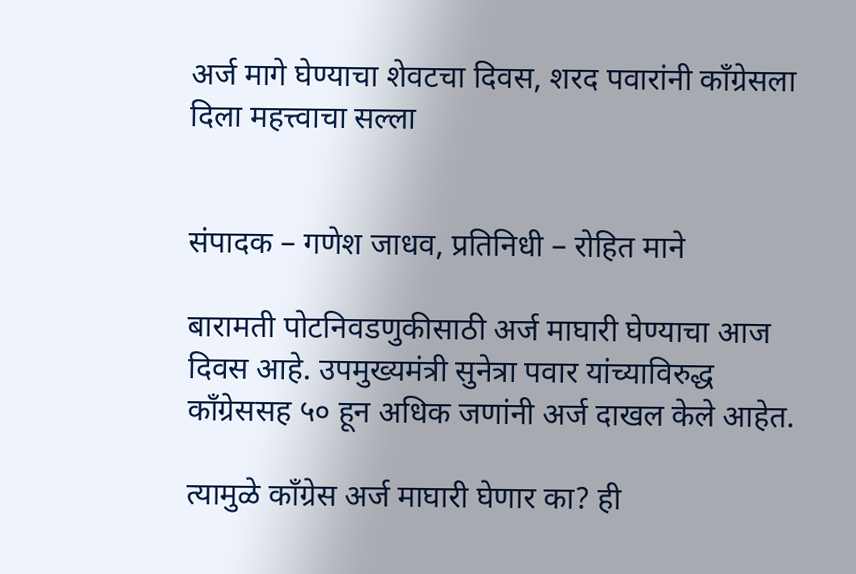अर्ज मागे घेण्याचा शेवटचा दिवस, शरद पवारांनी काँग्रेसला दिला महत्त्वाचा सल्ला


संपादक – गणेश जाधव, प्रतिनिधी – रोहित माने

बारामती पोटनिवडणुकीसाठी अर्ज माघारी घेण्याचा आज  दिवस आहे. उपमुख्यमंत्री सुनेत्रा पवार यांच्याविरुद्ध काँग्रेससह ५० हून अधिक जणांनी अर्ज दाखल केले आहेत.

त्यामुळे काँग्रेस अर्ज माघारी घेणार का? ही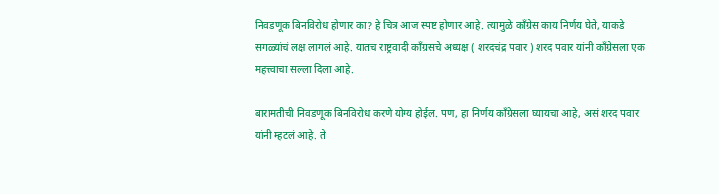निवडणूक बिनविरोध होणार का? हे चित्र आज स्पष्ट होणार आहे. त्यामुळे काँग्रेस काय निर्णय घेते, याकडे सगळ्यांचं लक्ष लागलं आहे. यातच राष्ट्रवादी काँग्रसचे अध्यक्ष ( शरदचंद्र पवार ) शरद पवार यांनी काँग्रेसला एक महत्त्वाचा सल्ला दिला आहे.

बारामतीची निवडणूक बिनविरोध करणे योग्य होईल. पण, हा निर्णय काँग्रेसला घ्यायचा आहे, असं शरद पवार यांनी म्हटलं आहे. ते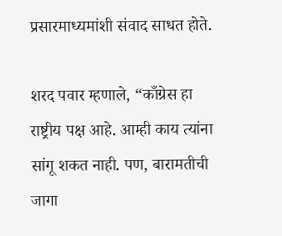प्रसारमाध्यमांशी संवाद साधत होते.

शरद पवार म्हणाले, “काँग्रेस हा राष्ट्रीय पक्ष आहे. आम्ही काय त्यांना सांगू शकत नाही. पण, बारामतीची जागा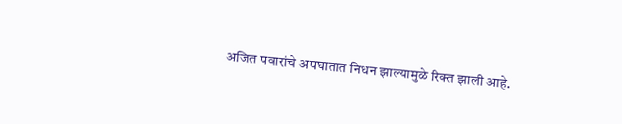अजित पवारांचे अपघातात निधन झाल्यामुळे रिक्त झाली आहे.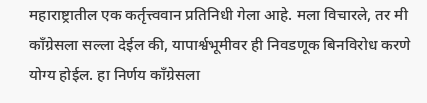महाराष्ट्रातील एक कर्तृत्त्ववान प्रतिनिधी गेला आहे. मला विचारले, तर मी काँग्रेसला सल्ला देईल की, यापार्श्वभूमीवर ही निवडणूक बिनविरोध करणे योग्य होईल. हा निर्णय काँग्रेसला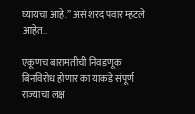घ्यायचा आहे.” असं शरद पवार म्हटले आहेत..

एकूणच बारामतीची निवडणूक बिनविरोध होणार का याकडे संपूर्ण राज्याचा लक्ष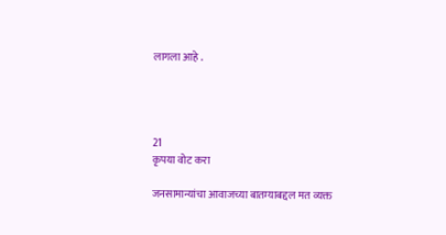लागला आहे .




21
कृपया वोट करा

जनसामान्यांचा आवाजच्या बातम्याबद्दल मत व्यक्त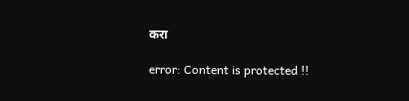करा

error: Content is protected !!